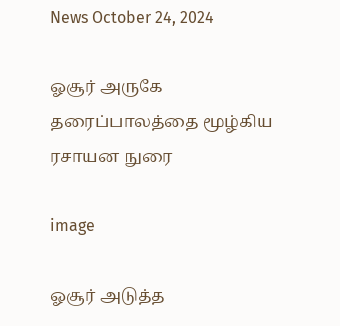News October 24, 2024

ஓசூர் அருகே தரைப்பாலத்தை மூழ்கிய ரசாயன நுரை

image

ஓசூர் அடுத்த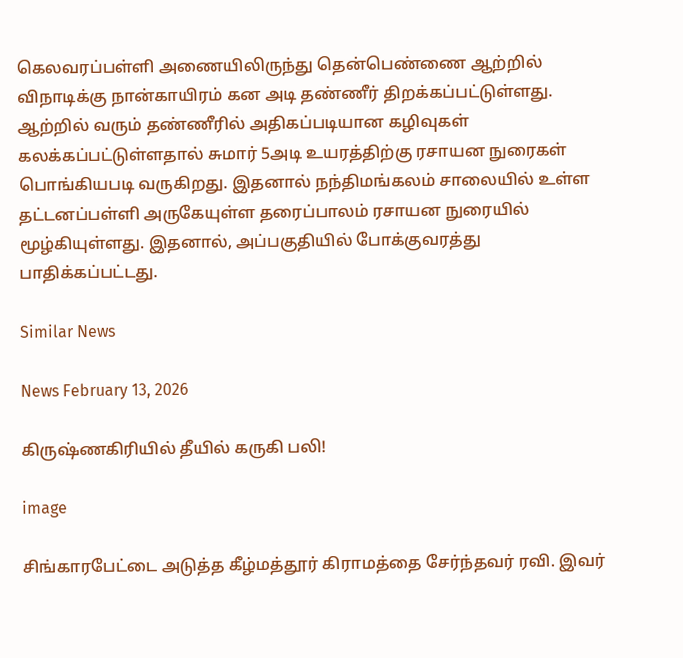கெலவரப்பள்ளி அணையிலிருந்து தென்பெண்ணை ஆற்றில் விநாடிக்கு நான்காயிரம் கன அடி தண்ணீர் திறக்கப்பட்டுள்ளது. ஆற்றில் வரும் தண்ணீரில் அதிகப்படியான கழிவுகள் கலக்கப்பட்டுள்ளதால் சுமார் 5அடி உயரத்திற்கு ரசாயன நுரைகள் பொங்கியபடி வருகிறது. இதனால் நந்திமங்கலம் சாலையில் உள்ள தட்டனப்பள்ளி அருகேயுள்ள தரைப்பாலம் ரசாயன நுரையில் மூழ்கியுள்ளது. இதனால், அப்பகுதியில் போக்குவரத்து பாதிக்கப்பட்டது.

Similar News

News February 13, 2026

கிருஷ்ணகிரியில் தீயில் கருகி பலி!

image

சிங்காரபேட்டை அடுத்த கீழ்மத்தூர் கிராமத்தை சேர்ந்தவர் ரவி. இவர்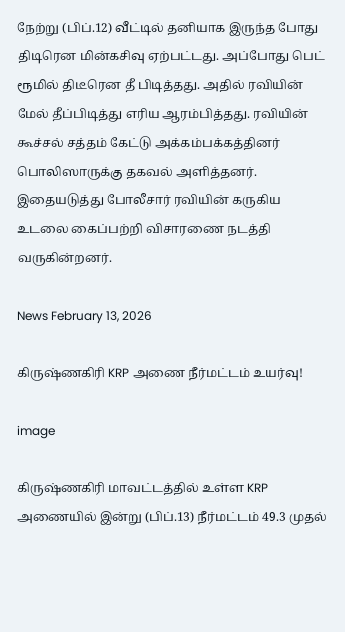நேற்று (பிப்.12) வீட்டில் தனியாக இருந்த போது திடிரென மின்கசிவு ஏற்பட்டது. அப்போது பெட் ரூமில் திடீரென தீ பிடித்தது. அதில் ரவியின் மேல் தீப்பிடித்து எரிய ஆரம்பித்தது. ரவியின் கூச்சல் சத்தம் கேட்டு அக்கம்பக்கத்தினர் பொலிஸாருக்கு தகவல் அளித்தனர். இதையடுத்து போலீசார் ரவியின் கருகிய உடலை கைப்பற்றி விசாரணை நடத்தி வருகின்றனர்.

News February 13, 2026

கிருஷ்ணகிரி KRP அணை நீர்மட்டம் உயர்வு!

image

கிருஷ்ணகிரி மாவட்டத்தில் உள்ள KRP அணையில் இன்று (பிப்.13) நீர்மட்டம் 49.3 முதல்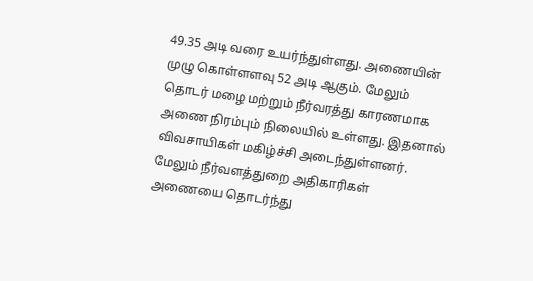49.35 அடி வரை உயர்ந்துள்ளது. அணையின் முழு கொள்ளளவு 52 அடி ஆகும். மேலும் தொடர் மழை மற்றும் நீர்வரத்து காரணமாக அணை நிரம்பும் நிலையில் உள்ளது. இதனால் விவசாயிகள் மகிழ்ச்சி அடைந்துள்ளனர். மேலும் நீர்வளத்துறை அதிகாரிகள் அணையை தொடர்ந்து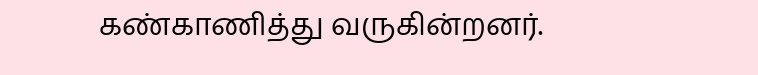கண்காணித்து வருகின்றனர்.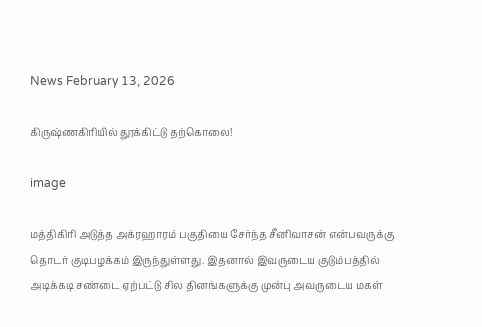News February 13, 2026

கிருஷ்ணகிரியில் தூக்கிட்டு தற்கொலை!

image

மத்திகிரி அடுத்த அக்ரஹாரம் பகுதியை சேர்ந்த சீனிவாசன் என்பவருக்கு தொடர் குடிபழக்கம் இருந்துள்ளது. இதனால் இவருடைய குடும்பத்தில் அடிக்கடி சண்டை ஏற்பட்டு சில தினங்களுக்கு முன்பு அவருடைய மகள்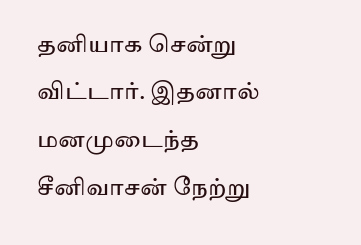தனியாக சென்று விட்டார். இதனால் மனமுடைந்த சீனிவாசன் நேற்று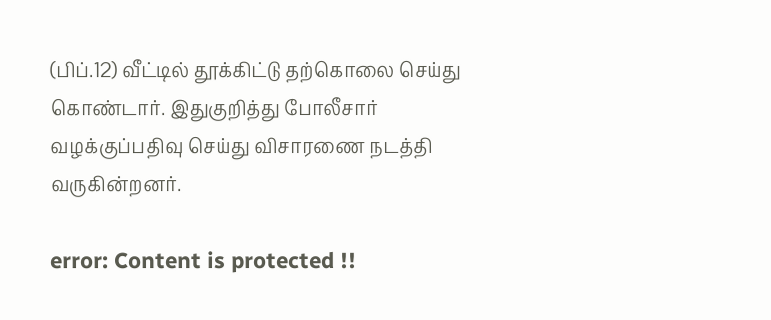(பிப்.12) வீட்டில் தூக்கிட்டு தற்கொலை செய்து கொண்டார். இதுகுறித்து போலீசார் வழக்குப்பதிவு செய்து விசாரணை நடத்தி வருகின்றனர்.

error: Content is protected !!